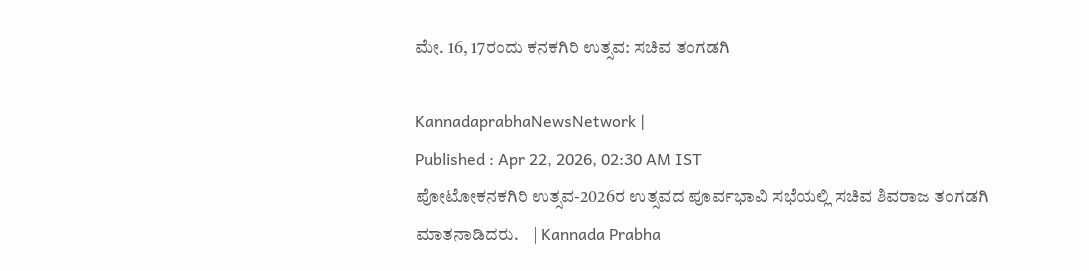ಮೇ. 16, 17ರಂದು ಕನಕಗಿರಿ ಉತ್ಸವ: ಸಚಿವ ತಂಗಡಗಿ

KannadaprabhaNewsNetwork |
Published : Apr 22, 2026, 02:30 AM IST
ಪೋಟೋಕನಕಗಿರಿ ಉತ್ಸವ-2026ರ ಉತ್ಸವದ ಪೂರ್ವಭಾವಿ ಸಭೆಯಲ್ಲಿ ಸಚಿವ ಶಿವರಾಜ ತಂಗಡಗಿ ಮಾತನಾಡಿದರು.    | Kannada Prabha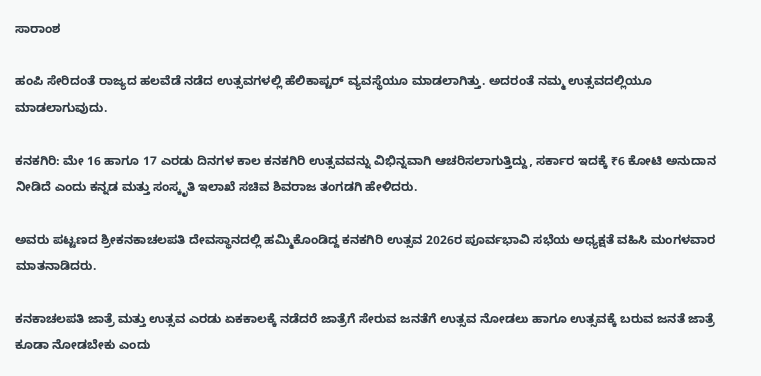ಸಾರಾಂಶ

ಹಂಪಿ ಸೇರಿದಂತೆ ರಾಜ್ಯದ ಹಲವೆಡೆ ನಡೆದ ಉತ್ಸವಗಳಲ್ಲಿ ಹೆಲಿಕಾಪ್ಟರ್ ವ್ಯವಸ್ಥೆಯೂ ಮಾಡಲಾಗಿತ್ತು. ಅದರಂತೆ ನಮ್ಮ ಉತ್ಸವದಲ್ಲಿಯೂ ಮಾಡಲಾಗುವುದು.

ಕನಕಗಿರಿ: ಮೇ 16 ಹಾಗೂ 17 ಎರಡು ದಿನಗಳ ಕಾಲ ಕನಕಗಿರಿ ಉತ್ಸವವನ್ನು ವಿಭಿನ್ನವಾಗಿ ಆಚರಿಸಲಾಗುತ್ತಿದ್ದು, ಸರ್ಕಾರ ಇದಕ್ಕೆ ₹6 ಕೋಟಿ ಅನುದಾನ ನೀಡಿದೆ ಎಂದು ಕನ್ನಡ ಮತ್ತು ಸಂಸ್ಕೃತಿ ಇಲಾಖೆ ಸಚಿವ ಶಿವರಾಜ ತಂಗಡಗಿ ಹೇಳಿದರು.

ಅವರು ಪಟ್ಟಣದ ಶ್ರೀಕನಕಾಚಲಪತಿ ದೇವಸ್ಥಾನದಲ್ಲಿ ಹಮ್ಮಿಕೊಂಡಿದ್ದ ಕನಕಗಿರಿ ಉತ್ಸವ 2026ರ ಪೂರ್ವಭಾವಿ ಸಭೆಯ ಅಧ್ಯಕ್ಷತೆ ವಹಿಸಿ ಮಂಗಳವಾರ ಮಾತನಾಡಿದರು.

ಕನಕಾಚಲಪತಿ ಜಾತ್ರೆ ಮತ್ತು ಉತ್ಸವ ಎರಡು ಏಕಕಾಲಕ್ಕೆ ನಡೆದರೆ ಜಾತ್ರೆಗೆ ಸೇರುವ ಜನತೆಗೆ ಉತ್ಸವ ನೋಡಲು ಹಾಗೂ ಉತ್ಸವಕ್ಕೆ ಬರುವ ಜನತೆ ಜಾತ್ರೆ ಕೂಡಾ ನೋಡಬೇಕು ಎಂದು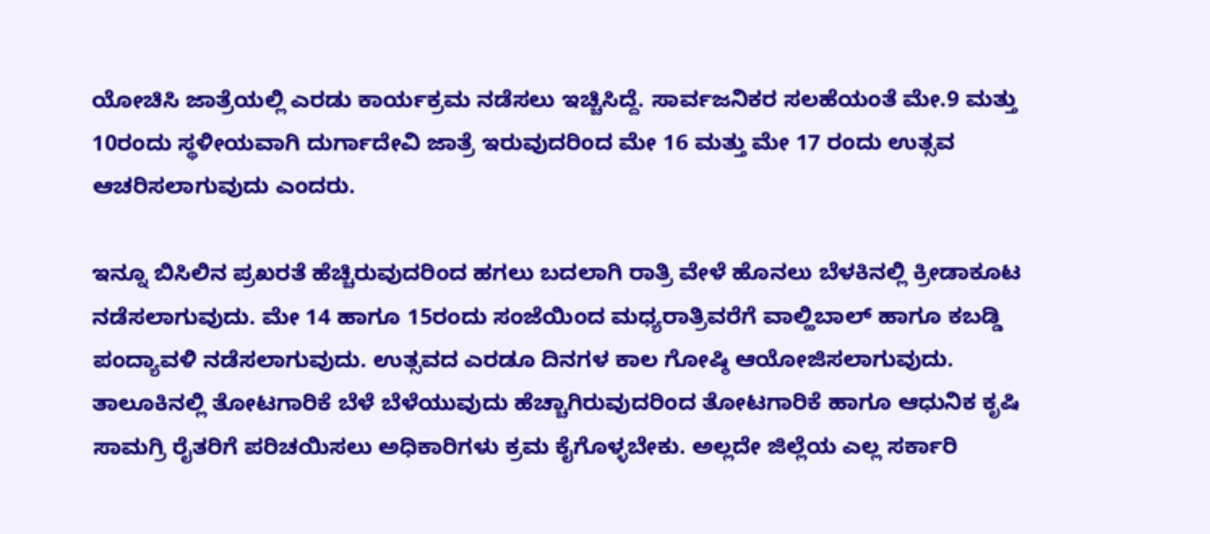ಯೋಚಿಸಿ ಜಾತ್ರೆಯಲ್ಲಿ ಎರಡು ಕಾರ್ಯಕ್ರಮ ನಡೆಸಲು ಇಚ್ಚಿಸಿದ್ದೆ. ಸಾರ್ವಜನಿಕರ ಸಲಹೆಯಂತೆ ಮೇ.9 ಮತ್ತು 10ರಂದು ಸ್ಥಳೀಯವಾಗಿ ದುರ್ಗಾದೇವಿ ಜಾತ್ರೆ ಇರುವುದರಿಂದ ಮೇ 16 ಮತ್ತು ಮೇ 17 ರಂದು ಉತ್ಸವ ಆಚರಿಸಲಾಗುವುದು ಎಂದರು.

ಇನ್ನೂ ಬಿಸಿಲಿನ ಪ್ರಖರತೆ ಹೆಚ್ಚಿರುವುದರಿಂದ ಹಗಲು ಬದಲಾಗಿ ರಾತ್ರಿ ವೇಳೆ ಹೊನಲು ಬೆಳಕಿನಲ್ಲಿ ಕ್ರೀಡಾಕೂಟ ನಡೆಸಲಾಗುವುದು. ಮೇ 14 ಹಾಗೂ 15ರಂದು ಸಂಜೆಯಿಂದ ಮಧ್ಯರಾತ್ರಿವರೆಗೆ ವಾಲ್ಹಿಬಾಲ್‌ ಹಾಗೂ ಕಬಡ್ಡಿ ಪಂದ್ಯಾವಳಿ ನಡೆಸಲಾಗುವುದು. ಉತ್ಸವದ ಎರಡೂ ದಿನಗಳ ಕಾಲ ಗೋಷ್ಠಿ ಆಯೋಜಿಸಲಾಗುವುದು. ತಾಲೂಕಿನಲ್ಲಿ ತೋಟಗಾರಿಕೆ ಬೆಳೆ ಬೆಳೆಯುವುದು ಹೆಚ್ಚಾಗಿರುವುದರಿಂದ ತೋಟಗಾರಿಕೆ ಹಾಗೂ ಆಧುನಿಕ ಕೃಷಿ ಸಾಮಗ್ರಿ ರೈತರಿಗೆ ಪರಿಚಯಿಸಲು ಅಧಿಕಾರಿಗಳು ಕ್ರಮ ಕೈಗೊಳ್ಳಬೇಕು. ಅಲ್ಲದೇ ಜಿಲ್ಲೆಯ ಎಲ್ಲ ಸರ್ಕಾರಿ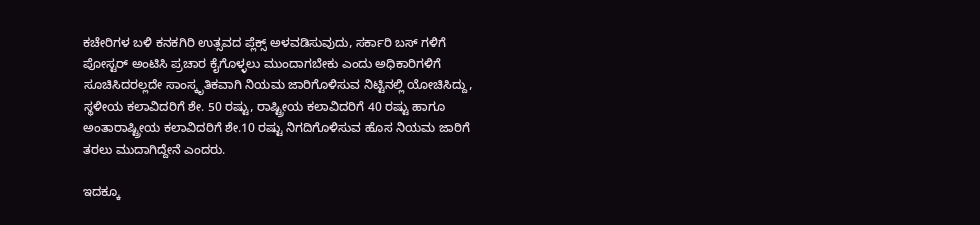ಕಚೇರಿಗಳ ಬಳಿ ಕನಕಗಿರಿ ಉತ್ಸವದ ಪ್ಲೆಕ್ಸ್ ಅಳವಡಿಸುವುದು, ಸರ್ಕಾರಿ ಬಸ್ ಗಳಿಗೆ ಪೋಸ್ಟರ್ ಅಂಟಿಸಿ ಪ್ರಚಾರ ಕೈಗೊಳ್ಳಲು ಮುಂದಾಗಬೇಕು ಎಂದು ಅಧಿಕಾರಿಗಳಿಗೆ ಸೂಚಿಸಿದರಲ್ಲದೇ ಸಾಂಸ್ಕೃತಿಕವಾಗಿ ನಿಯಮ ಜಾರಿಗೊಳಿಸುವ ನಿಟ್ಟಿನಲ್ಲಿ ಯೋಚಿಸಿದ್ದು, ಸ್ಥಳೀಯ ಕಲಾವಿದರಿಗೆ ಶೇ. 50 ರಷ್ಟು, ರಾಷ್ಟ್ರೀಯ ಕಲಾವಿದರಿಗೆ 40 ರಷ್ಟು ಹಾಗೂ ಅಂತಾರಾಷ್ಟ್ರೀಯ ಕಲಾವಿದರಿಗೆ ಶೇ.10 ರಷ್ಟು ನಿಗದಿಗೊಳಿಸುವ ಹೊಸ ನಿಯಮ ಜಾರಿಗೆ ತರಲು ಮುದಾಗಿದ್ದೇನೆ ಎಂದರು.

ಇದಕ್ಕೂ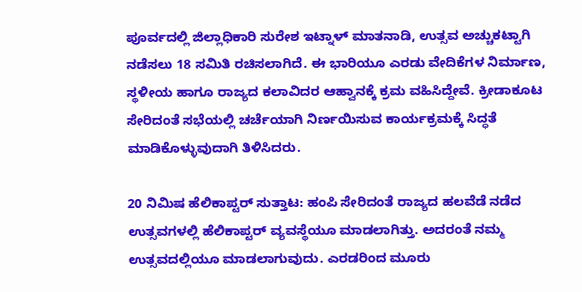ಪೂರ್ವದಲ್ಲಿ ಜಿಲ್ಲಾಧಿಕಾರಿ ಸುರೇಶ ಇಟ್ನಾಳ್ ಮಾತನಾಡಿ, ಉತ್ಸವ ಅಚ್ಚುಕಟ್ಟಾಗಿ ನಡೆಸಲು 18 ಸಮಿತಿ ರಚಿಸಲಾಗಿದೆ. ಈ ಭಾರಿಯೂ ಎರಡು ವೇದಿಕೆಗಳ ನಿರ್ಮಾಣ, ಸ್ಥಳೀಯ ಹಾಗೂ ರಾಜ್ಯದ ಕಲಾವಿದರ ಆಹ್ವಾನಕ್ಕೆ ಕ್ರಮ ವಹಿಸಿದ್ದೇವೆ. ಕ್ರೀಡಾಕೂಟ ಸೇರಿದಂತೆ ಸಭೆಯಲ್ಲಿ ಚರ್ಚೆಯಾಗಿ ನಿರ್ಣಯಿಸುವ ಕಾರ್ಯಕ್ರಮಕ್ಕೆ ಸಿದ್ಧತೆ ಮಾಡಿಕೊಳ್ಳುವುದಾಗಿ ತಿಳಿಸಿದರು.

20 ನಿಮಿಷ ಹೆಲಿಕಾಪ್ಟರ್ ಸುತ್ತಾಟ: ಹಂಪಿ ಸೇರಿದಂತೆ ರಾಜ್ಯದ ಹಲವೆಡೆ ನಡೆದ ಉತ್ಸವಗಳಲ್ಲಿ ಹೆಲಿಕಾಪ್ಟರ್ ವ್ಯವಸ್ಥೆಯೂ ಮಾಡಲಾಗಿತ್ತು. ಅದರಂತೆ ನಮ್ಮ ಉತ್ಸವದಲ್ಲಿಯೂ ಮಾಡಲಾಗುವುದು. ಎರಡರಿಂದ ಮೂರು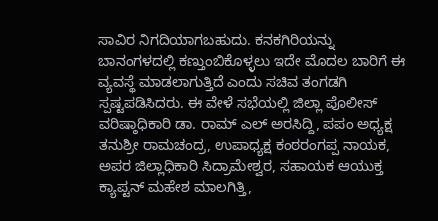ಸಾವಿರ ನಿಗದಿಯಾಗಬಹುದು. ಕನಕಗಿರಿಯನ್ನು ಬಾನಂಗಳದಲ್ಲಿ ಕಣ್ತುಂಬಿಕೊಳ್ಳಲು ಇದೇ ಮೊದಲ ಬಾರಿಗೆ ಈ ವ್ಯವಸ್ಥೆ ಮಾಡಲಾಗುತ್ತಿದೆ ಎಂದು ಸಚಿವ ತಂಗಡಗಿ ಸ್ಪಷ್ಟಪಡಿಸಿದರು. ಈ ವೇಳೆ ಸಭೆಯಲ್ಲಿ ಜಿಲ್ಲಾ ಪೊಲೀಸ್ ವರಿಷ್ಠಾಧಿಕಾರಿ ಡಾ. ರಾಮ್ ಎಲ್ ಅರಸಿದ್ದಿ, ಪಪಂ ಅಧ್ಯಕ್ಷ ತನುಶ್ರೀ ರಾಮಚಂದ್ರ, ಉಪಾಧ್ಯಕ್ಷ ಕಂಠರಂಗಪ್ಪ ನಾಯಕ, ಅಪರ ಜಿಲ್ಲಾಧಿಕಾರಿ ಸಿದ್ರಾಮೇಶ್ವರ, ಸಹಾಯಕ ಆಯುಕ್ತ ಕ್ಯಾಪ್ಟನ್ ಮಹೇಶ ಮಾಲಗಿತ್ತಿ,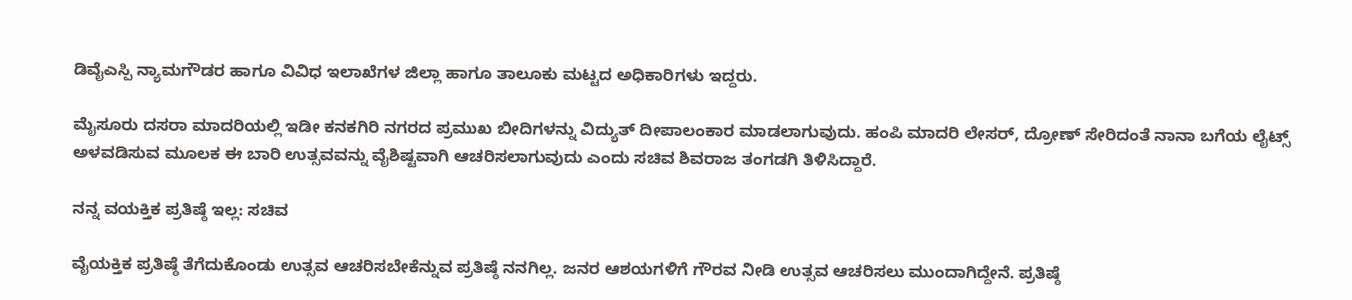ಡಿವೈಎಸ್ಪಿ ನ್ಯಾಮಗೌಡರ ಹಾಗೂ ವಿವಿಧ ಇಲಾಖೆಗಳ ಜಿಲ್ಲಾ ಹಾಗೂ ತಾಲೂಕು ಮಟ್ಟದ ಅಧಿಕಾರಿಗಳು ಇದ್ದರು.

ಮೈಸೂರು ದಸರಾ ಮಾದರಿಯಲ್ಲಿ ಇಡೀ ಕನಕಗಿರಿ ನಗರದ ಪ್ರಮುಖ ಬೀದಿಗಳನ್ನು ವಿದ್ಯುತ್ ದೀಪಾಲಂಕಾರ ಮಾಡಲಾಗುವುದು. ಹಂಪಿ ಮಾದರಿ ಲೇಸರ್, ದ್ರೋಣ್ ಸೇರಿದಂತೆ ನಾನಾ ಬಗೆಯ ಲೈಟ್ಸ್ ಅಳವಡಿಸುವ ಮೂಲಕ ಈ ಬಾರಿ ಉತ್ಸವವನ್ನು ವೈಶಿಷ್ಟವಾಗಿ ಆಚರಿಸಲಾಗುವುದು ಎಂದು ಸಚಿವ ಶಿವರಾಜ ತಂಗಡಗಿ ತಿಳಿಸಿದ್ದಾರೆ.

ನನ್ನ ವಯಕ್ತಿಕ ಪ್ರತಿಷ್ಠೆ ಇಲ್ಲ: ಸಚಿವ

ವೈಯಕ್ತಿಕ ಪ್ರತಿಷ್ಠೆ ತೆಗೆದುಕೊಂಡು ಉತ್ಸವ ಆಚರಿಸಬೇಕೆನ್ನುವ ಪ್ರತಿಷ್ಠೆ ನನಗಿಲ್ಲ. ಜನರ ಆಶಯಗಳಿಗೆ ಗೌರವ ನೀಡಿ ಉತ್ಸವ ಆಚರಿಸಲು ಮುಂದಾಗಿದ್ದೇನೆ. ಪ್ರತಿಷ್ಠೆ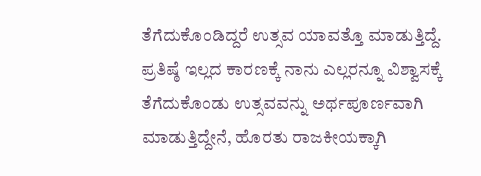ತೆಗೆದುಕೊಂಡಿದ್ದರೆ ಉತ್ಸವ ಯಾವತ್ತೊ ಮಾಡುತ್ತಿದ್ದೆ. ಪ್ರತಿಷ್ಠೆ ಇಲ್ಲದ ಕಾರಣಕ್ಕೆ ನಾನು ಎಲ್ಲರನ್ನೂ ವಿಶ್ವಾಸಕ್ಕೆ ತೆಗೆದುಕೊಂಡು ಉತ್ಸವವನ್ನು ಅರ್ಥಪೂರ್ಣವಾಗಿ ಮಾಡುತ್ತಿದ್ದೇನೆ, ಹೊರತು ರಾಜಕೀಯಕ್ಕಾಗಿ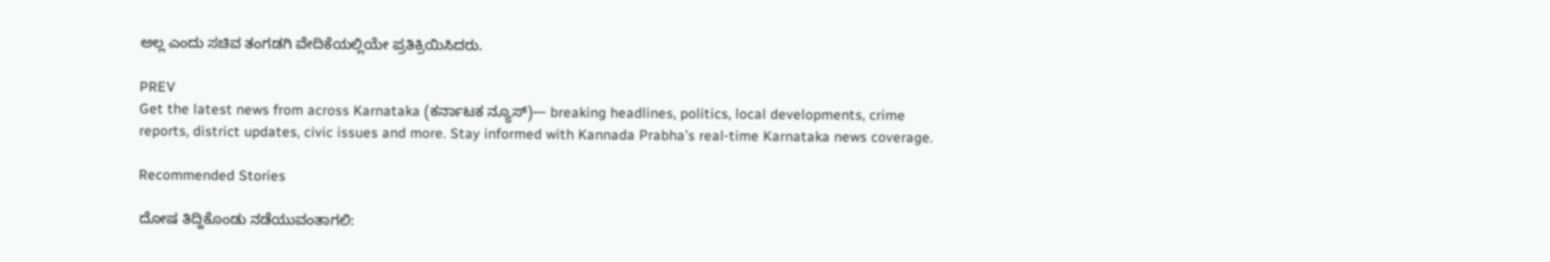ಅಲ್ಲ ಎಂದು ಸಚಿವ ತಂಗಡಗಿ ವೇದಿಕೆಯಲ್ಲಿಯೇ ಪ್ರತಿಕ್ರಿಯಿಸಿದರು.

PREV
Get the latest news from across Karnataka (ಕರ್ನಾಟಕ ನ್ಯೂಸ್)— breaking headlines, politics, local developments, crime reports, district updates, civic issues and more. Stay informed with Kannada Prabha’s real‑time Karnataka news coverage.

Recommended Stories

ದೋಷ ತಿದ್ದಿಕೊಂಡು ನಡೆಯುವಂತಾಗಲಿ: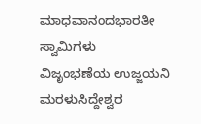ಮಾಧವಾನಂದಭಾರತೀ ಸ್ವಾಮಿಗಳು
ವಿಜೃಂಭಣೆಯ ಉಜ್ಜಯನಿ ಮರಳುಸಿದ್ದೇಶ್ವರ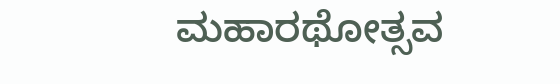ಮಹಾರಥೋತ್ಸವ